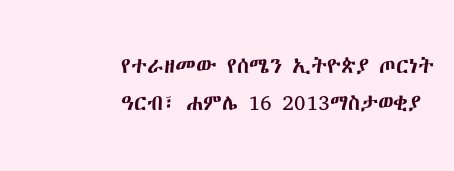የተራዘመው የሰሜን ኢትዮጵያ ጦርነት
ዓርብ፣ ሐምሌ 16 2013ማስታወቂያ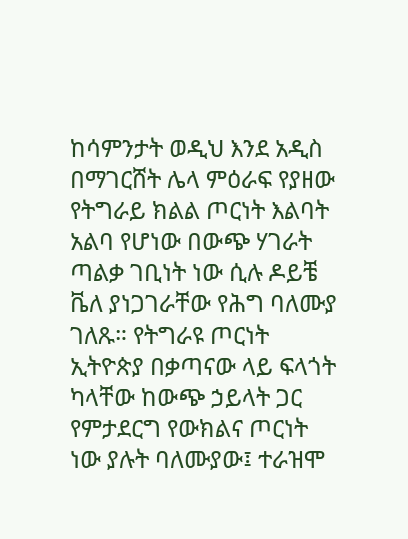ከሳምንታት ወዲህ እንደ አዲስ በማገርሸት ሌላ ምዕራፍ የያዘው የትግራይ ክልል ጦርነት እልባት አልባ የሆነው በውጭ ሃገራት ጣልቃ ገቢነት ነው ሲሉ ዶይቼ ቬለ ያነጋገራቸው የሕግ ባለሙያ ገለጹ። የትግራዩ ጦርነት ኢትዮጵያ በቃጣናው ላይ ፍላጎት ካላቸው ከውጭ ኃይላት ጋር የምታደርግ የውክልና ጦርነት ነው ያሉት ባለሙያው፤ ተራዝሞ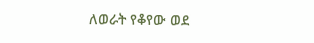ለወራት የቆየው ወደ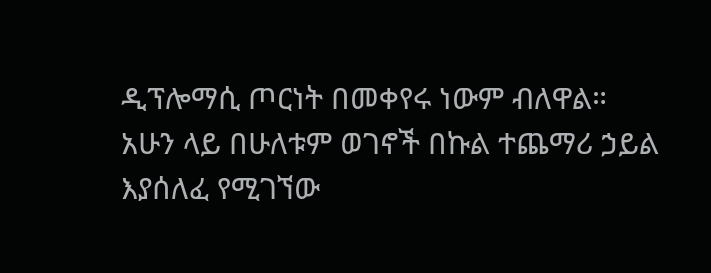ዲፕሎማሲ ጦርነት በመቀየሩ ነውም ብለዋል። አሁን ላይ በሁለቱም ወገኖች በኩል ተጨማሪ ኃይል እያሰለፈ የሚገኘው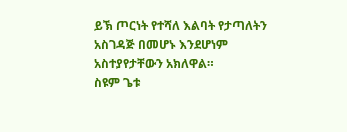ይኽ ጦርነት የተሻለ እልባት የታጣለትን አስገዳጅ በመሆኑ እንደሆነም አስተያየታቸውን አክለዋል።
ስዩም ጌቱ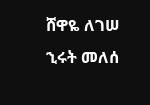ሸዋዬ ለገሠ
ኂሩት መለሰ